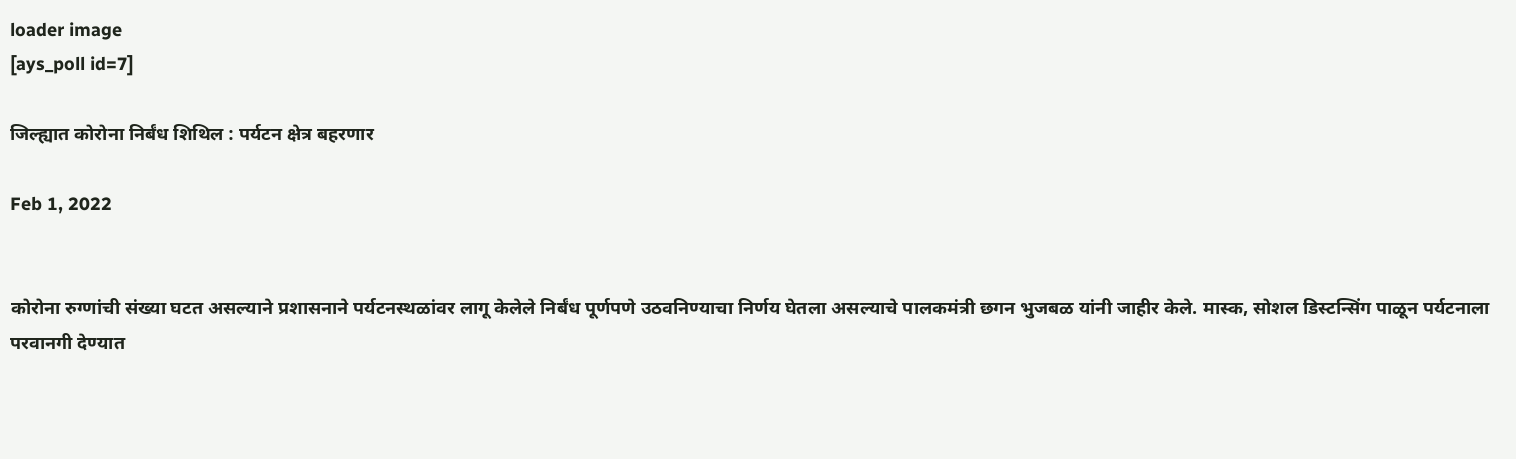loader image
[ays_poll id=7]

जिल्ह्यात कोरोना निर्बंध शिथिल : पर्यटन क्षेत्र बहरणार

Feb 1, 2022


कोरोना रुग्णांची संख्या घटत असल्याने प्रशासनाने पर्यटनस्थळांवर लागू केलेले निर्बंध पूर्णपणे उठवनिण्याचा निर्णय घेतला असल्याचे पालकमंत्री छगन भुजबळ यांनी जाहीर केले. मास्क, सोशल डिस्टन्सिंग पाळून पर्यटनाला परवानगी देण्यात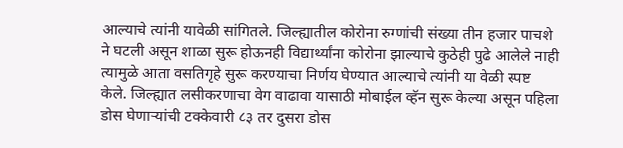आल्याचे त्यांनी यावेळी सांगितले. जिल्ह्यातील कोरोना रुग्णांची संख्या तीन हजार पाचशे ने घटली असून शाळा सुरू होऊनही विद्यार्थ्यांना कोरोना झाल्याचे कुठेही पुढे आलेले नाही त्यामुळे आता वसतिगृहे सुरू करण्याचा निर्णय घेण्यात आल्याचे त्यांनी या वेळी स्पष्ट केले. जिल्ह्यात लसीकरणाचा वेग वाढावा यासाठी मोबाईल व्हॅन सुरू केल्या असून पहिला डोस घेणाऱ्यांची टक्केवारी ८३ तर दुसरा डोस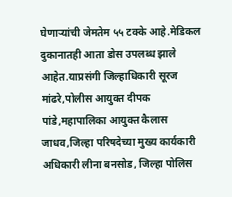घेणाऱ्यांची जेमतेम ५५ टक्के आहे.मेडिकल दुकानातही आता डोस उपलब्ध झाले आहेत.याप्रसंगी जिल्हाधिकारी सूरज मांढरे,पोलीस आयुक्त दीपक पांडे,महापालिका आयुक्त कैलास जाधव,जिल्हा परिषदेच्या मुख्य कार्यकारी अधिकारी लीना बनसोड, जिल्हा पोलिस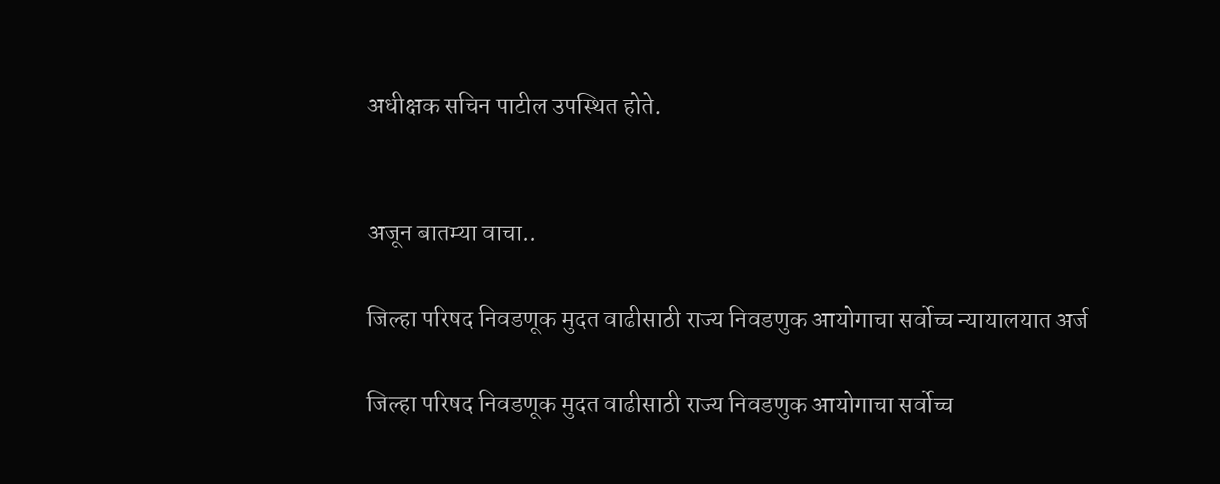अधीक्षक सचिन पाटील उपस्थित होते.


अजून बातम्या वाचा..

जिल्हा परिषद निवडणूक मुदत वाढीसाठी राज्य निवडणुक आयोगाचा सर्वोच्च न्यायालयात अर्ज

जिल्हा परिषद निवडणूक मुदत वाढीसाठी राज्य निवडणुक आयोगाचा सर्वोच्च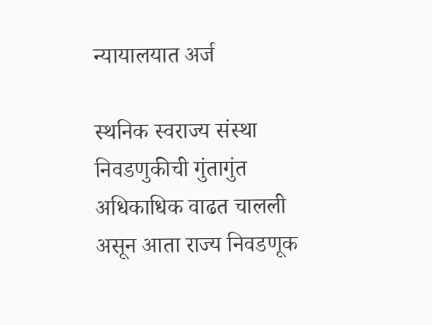न्यायालयात अर्ज

स्थनिक स्वराज्य संस्था निवडणुकीची गुंतागुंत अधिकाधिक वाढत चालली असून आता राज्य निवडणूक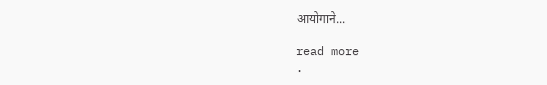आयोगाने...

read more
.